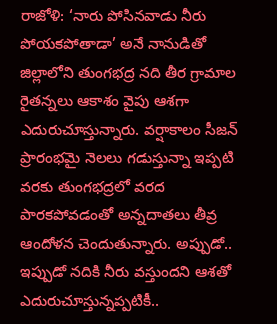రాజోళి: ‘నారు పోసినవాడు నీరు పోయకపోతాడా’ అనే నానుడితో జిల్లాలోని తుంగభద్ర నది తీర గ్రామాల రైతన్నలు ఆకాశం వైపు ఆశగా ఎదురుచూస్తున్నారు. వర్షాకాలం సీజన్ ప్రారంభమై నెలలు గడుస్తున్నా ఇప్పటి వరకు తుంగభద్రలో వరద పారకపోవడంతో అన్నదాతలు తీవ్ర ఆందోళన చెందుతున్నారు. అప్పుడో.. ఇప్పుడో నదికి నీరు వస్తుందని ఆశతో ఎదురుచూస్తున్నప్పటికీ..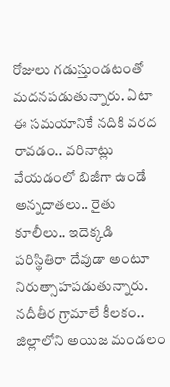రోజులు గడుస్తుండటంతో మదనపడుతున్నారు. ఏటా ఈ సమయానికే నదికి వరద రావడం.. వరినాట్లు వేయడంలో బిజీగా ఉండే అన్నదాతలు.. రైతు కూలీలు.. ఇదెక్కడి పరిస్థితిరా దేవుడా అంటూ నిరుత్సాహపడుతున్నారు.
నదీతీర గ్రామాలే కీలకం..
జిల్లాలోని అయిజ మండలం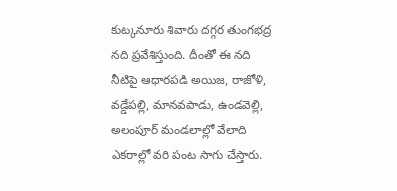కుట్కనూరు శివారు దగ్గర తుంగభద్ర నది ప్రవేశిస్తుంది. దీంతో ఈ నది నీటిపై ఆధారపడి అయిజ, రాజోళి, వడ్డేపల్లి, మానవపాడు, ఉండవెల్లి, అలంపూర్ మండలాల్లో వేలాది ఎకరాల్లో వరి పంట సాగు చేస్తారు.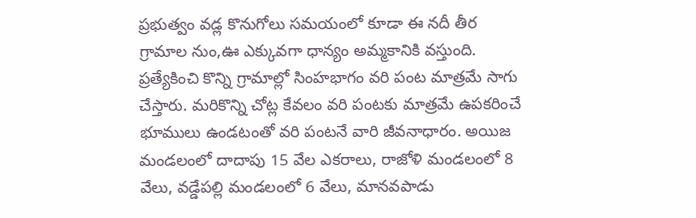ప్రభుత్వం వడ్ల కొనుగోలు సమయంలో కూడా ఈ నదీ తీర గ్రామాల నుం,ఊ ఎక్కువగా ధాన్యం అమ్మకానికి వస్తుంది. ప్రత్యేకించి కొన్ని గ్రామాల్లో సింహభాగం వరి పంట మాత్రమే సాగు చేస్తారు. మరికొన్ని చోట్ల కేవలం వరి పంటకు మాత్రమే ఉపకరించే భూములు ఉండటంతో వరి పంటనే వారి జీవనాధారం. అయిజ మండలంలో దాదాపు 15 వేల ఎకరాలు, రాజోళి మండలంలో 8 వేలు, వడ్డేపల్లి మండలంలో 6 వేలు, మానవపాడు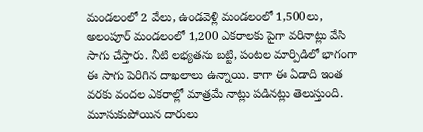మండలంలో 2 వేలు, ఉండవెళ్లి మండలంలో 1,500లు, అలంపూర్ మండలంలో 1,200 ఎకరాలకు పైగా వరినాట్లు వేసి సాగు చేస్తారు. నీటి లభ్యతను బట్టి, పంటల మార్పిడిలో భాగంగా ఈ సాగు పెరిగిన దాఖలాలు ఉన్నాయి. కాగా ఈ ఏడాది ఇంత వరకు వందల ఎకరాల్లో మాత్రమే నాట్లు పడినట్లు తెలుస్తుంది.
మూసుకుపోయిన దారులు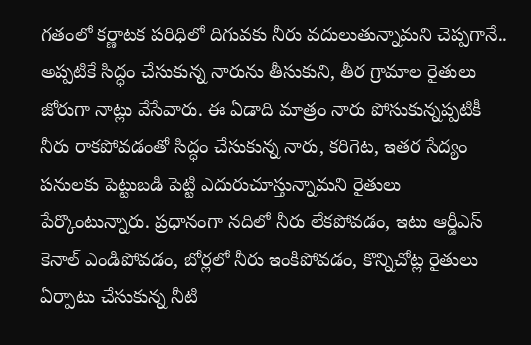గతంలో కర్ణాటక పరిధిలో దిగువకు నీరు వదులుతున్నామని చెప్పగానే.. అప్పటికే సిద్ధం చేసుకున్న నారును తీసుకుని, తీర గ్రామాల రైతులు జోరుగా నాట్లు వేసేవారు. ఈ ఏడాది మాత్రం నారు పోసుకున్నప్పటికీ నీరు రాకపోవడంతో సిద్ధం చేసుకున్న నారు, కరిగెట, ఇతర సేద్యం పనులకు పెట్టుబడి పెట్టి ఎదురుచూస్తున్నామని రైతులు పేర్కొంటున్నారు. ప్రధానంగా నదిలో నీరు లేకపోవడం, ఇటు ఆర్డీఎస్ కెనాల్ ఎండిపోవడం, బోర్లలో నీరు ఇంకిపోవడం, కొన్నిచోట్ల రైతులు ఏర్పాటు చేసుకున్న నీటి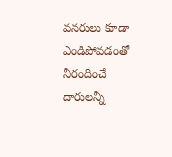వనరులు కూడా ఎండిపోవడంతో నీరందించే దారులన్నీ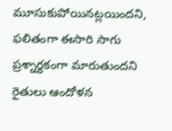మూసుకుపోయినట్లయిందని, ఫలితంగా ఈసారి సాగు ప్రశ్నార్థకంగా మారుతుందని రైతులు ఆందోళన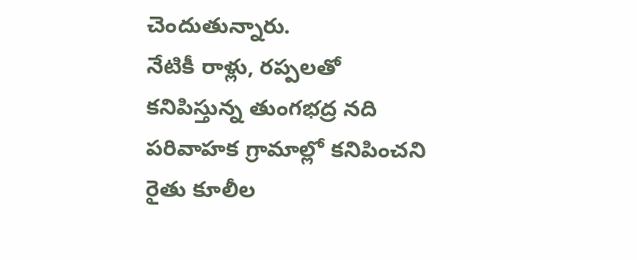చెందుతున్నారు.
నేటికీ రాళ్లు, రప్పలతో
కనిపిస్తున్న తుంగభద్ర నది
పరివాహక గ్రామాల్లో కనిపించని
రైతు కూలీల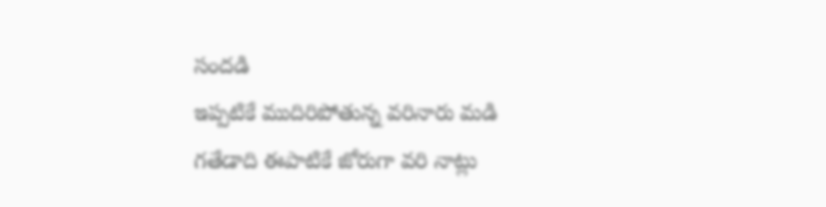సందడి
ఇప్పటికే ముదిరిపోతున్న వరినారు మడి
గతేడాది ఈపాటికే జోరుగా వరి నాట్లు